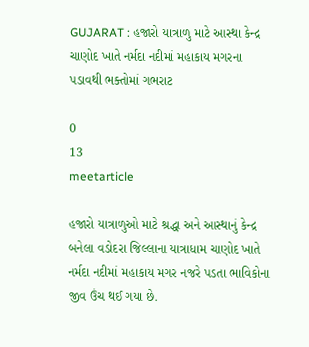GUJARAT : હજારો યાત્રાળુ માટે આસ્થા કેન્દ્ર ચાણોદ ખાતે નર્મદા નદીમાં મહાકાય મગરના પડાવથી ભક્તોમાં ગભરાટ

0
13
meetarticle

હજારો યાત્રાળુઓ માટે શ્રદ્ધા અને આસ્થાનું કેન્દ્ર બનેલા વડોદરા જિલ્લાના યાત્રાધામ ચાણોદ ખાતે નર્મદા નદીમાં મહાકાય મગર નજરે પડતા ભાવિકોના જીવ ઉંચ થઈ ગયા છે.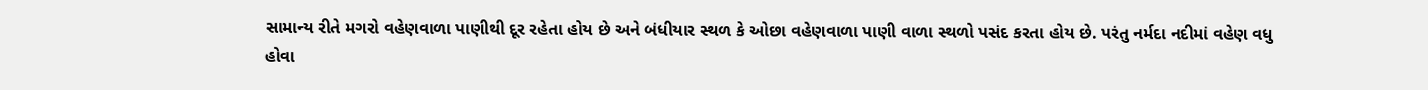સામાન્ય રીતે મગરો વહેણવાળા પાણીથી દૂર રહેતા હોય છે અને બંધીયાર સ્થળ કે ઓછા વહેણવાળા પાણી વાળા સ્થળો પસંદ કરતા હોય છે. પરંતુ નર્મદા નદીમાં વહેણ વધુ હોવા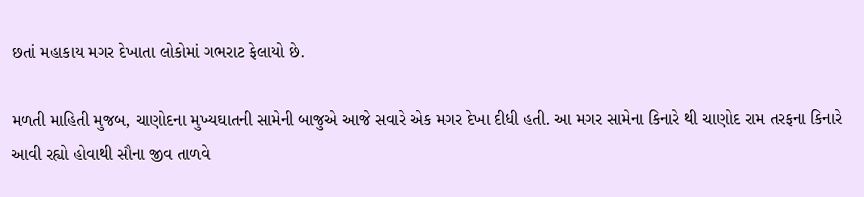છતાં મહાકાય મગર દેખાતા લોકોમાં ગભરાટ ફેલાયો છે.

મળતી માહિતી મુજબ, ચાણોદના મુખ્યઘાતની સામેની બાજુએ આજે સવારે એક મગર દેખા દીધી હતી. આ મગર સામેના કિનારે થી ચાણોદ રામ તરફના કિનારે આવી રહ્યો હોવાથી સૌના જીવ તાળવે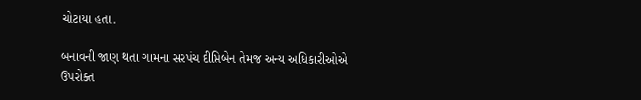ચોટાયા હતા.

બનાવની જાણ થતા ગામના સરપંચ દીપ્તિબેન તેમજ અન્ય અધિકારીઓએ ઉપરોક્ત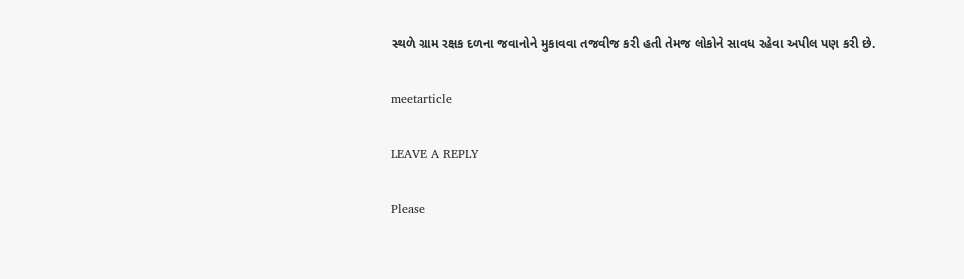સ્થળે ગ્રામ રક્ષક દળના જવાનોને મુકાવવા તજવીજ કરી હતી તેમજ લોકોને સાવધ રહેવા અપીલ પણ કરી છે.

meetarticle

LEAVE A REPLY

Please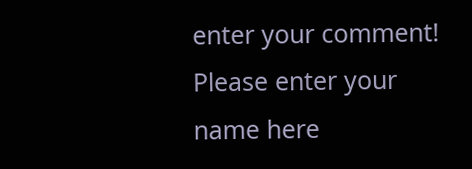enter your comment!
Please enter your name here